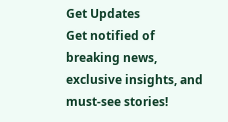Get Updates
Get notified of breaking news, exclusive insights, and must-see stories!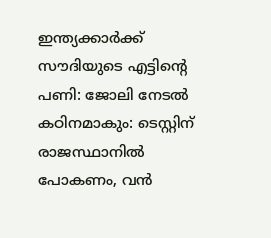ഇന്ത്യക്കാർക്ക് സൗദിയുടെ എട്ടിന്റെ പണി: ജോലി നേടല്‍ കഠിനമാകും: ടെസ്റ്റിന് രാജസ്ഥാനില്‍ പോകണം, വന്‍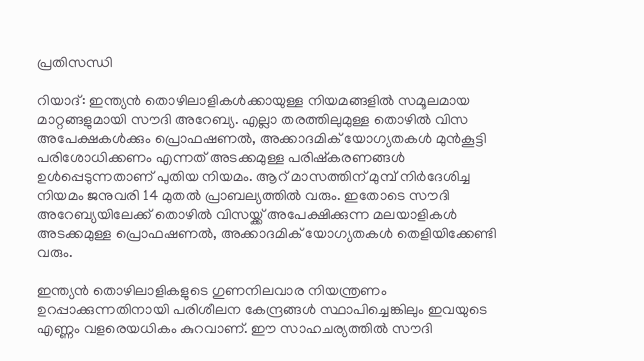പ്രതിസന്ധി

റിയാദ്: ഇന്ത്യന്‍ തൊഴിലാളികള്‍ക്കായുള്ള നിയമങ്ങളില്‍ സമൂലമായ മാറ്റങ്ങളുമായി സൗദി അറേബ്യ. എല്ലാ തരത്തിലുമുള്ള തൊഴില്‍ വിസ അപേക്ഷകള്‍ക്കും പ്രൊഫഷണൽ, അക്കാദമിക് യോഗ്യതകൾ മുൻകൂട്ടി പരിശോധിക്കണം എന്നത് അടക്കമുള്ള പരിഷ്കരണങ്ങള്‍ ഉള്‍പ്പെടുന്നതാണ് പുതിയ നിയമം. ആറ് മാസത്തിന് മുമ്പ് നിർദേശിച്ച നിയമം ജനുവരി 14 മുതല്‍ പ്രാബല്യത്തില്‍ വരും. ഇതോടെ സൗദി അറേബ്യയിലേക്ക് തൊഴില്‍ വിസയ്ക്ക് അപേക്ഷിക്കുന്ന മലയാളികള്‍ അടക്കമുള്ള പ്രൊഫഷണൽ, അക്കാദമിക് യോഗ്യതകൾ തെളിയിക്കേണ്ടി വരും.

ഇന്ത്യൻ തൊഴിലാളികളുടെ ഗുണനിലവാര നിയന്ത്രണം ഉറപ്പാക്കുന്നതിനായി പരിശീലന കേന്ദ്രങ്ങള്‍ സ്ഥാപിച്ചെങ്കിലും ഇവയുടെ എണ്ണം വളരെയധികം കുറവാണ്. ഈ സാഹചര്യത്തില്‍ സൗദി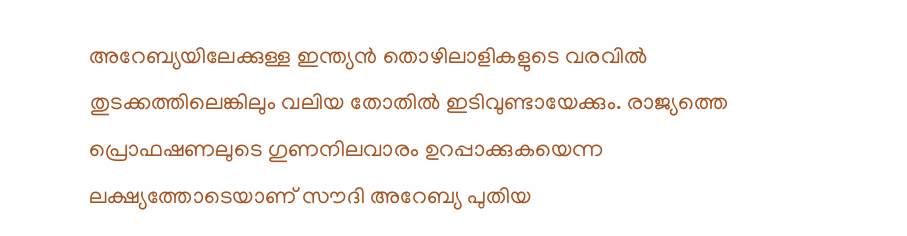അറേബ്യയിലേക്കുള്ള ഇന്ത്യന്‍ തൊഴിലാളികളുടെ വരവില്‍ തുടക്കത്തിലെങ്കിലും വലിയ തോതില്‍ ഇടിവുണ്ടായേക്കും. രാജ്യത്തെ പ്രൊഫഷണലുടെ ഗുണനിലവാരം ഉറപ്പാക്കുകയെന്ന ലക്ഷ്യത്തോടെയാണ് സൗദി അറേബ്യ പുതിയ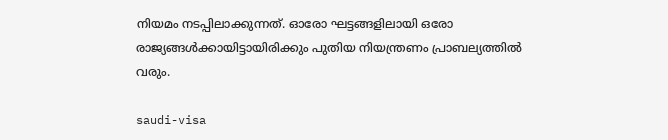നിയമം നടപ്പിലാക്കുന്നത്. ഓരോ ഘട്ടങ്ങളിലായി ഒരോ രാജ്യങ്ങള്‍ക്കായിട്ടായിരിക്കും പുതിയ നിയന്ത്രണം പ്രാബല്യത്തില്‍ വരും.

saudi-visa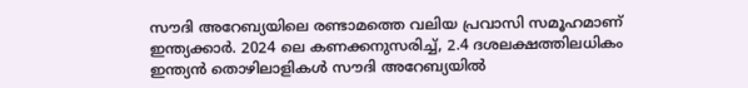സൗദി അറേബ്യയിലെ രണ്ടാമത്തെ വലിയ പ്രവാസി സമൂഹമാണ് ഇന്ത്യക്കാർ. 2024 ലെ കണക്കനുസരിച്ച്, 2.4 ദശലക്ഷത്തിലധികം ഇന്ത്യൻ തൊഴിലാളികൾ സൗദി അറേബ്യയിൽ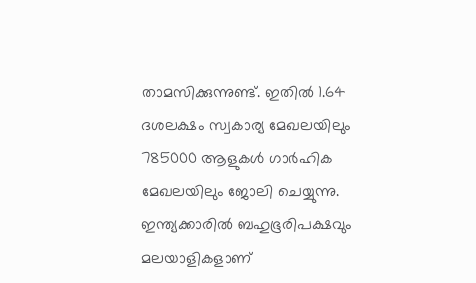താമസിക്കുന്നുണ്ട്. ഇതിൽ 1.64 ദശലക്ഷം സ്വകാര്യ മേഖലയിലും 785000 ആളുകള്‍ ഗാർഹിക മേഖലയിലും ജോലി ചെയ്യുന്നു. ഇന്ത്യക്കാരില്‍ ബഹുഭൂരിപക്ഷവും മലയാളികളാണ്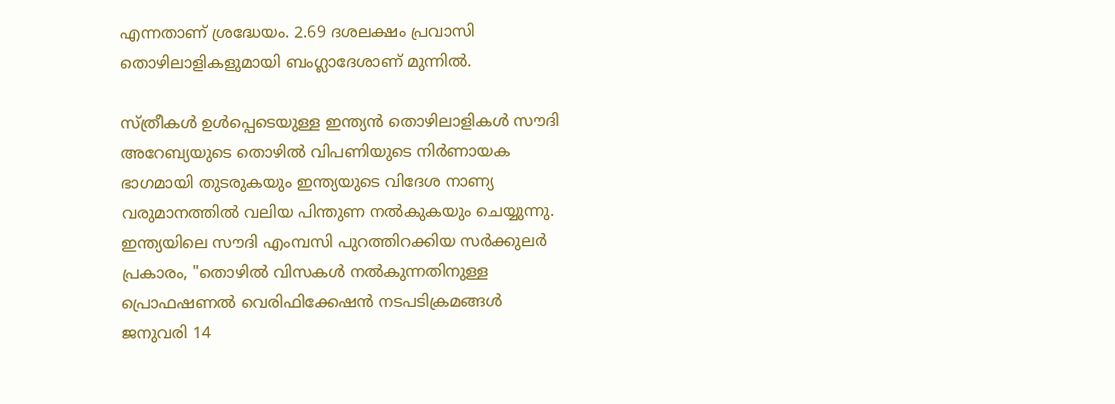എന്നതാണ് ശ്രദ്ധേയം. 2.69 ദശലക്ഷം പ്രവാസി തൊഴിലാളികളുമായി ബംഗ്ലാദേശാണ് മുന്നിൽ.

സ്ത്രീകൾ ഉൾപ്പെടെയുള്ള ഇന്ത്യൻ തൊഴിലാളികൾ സൗദി അറേബ്യയുടെ തൊഴിൽ വിപണിയുടെ നിർണായക ഭാഗമായി തുടരുകയും ഇന്ത്യയുടെ വിദേശ നാണ്യ വരുമാനത്തില്‍ വലിയ പിന്തുണ നല്‍കുകയും ചെയ്യുന്നു. ഇന്ത്യയിലെ സൗദി എംമ്പസി പുറത്തിറക്കിയ സർക്കുലർ പ്രകാരം, "തൊഴിൽ വിസകൾ നൽകുന്നതിനുള്ള പ്രൊഫഷണൽ വെരിഫിക്കേഷൻ നടപടിക്രമങ്ങൾ ജനുവരി 14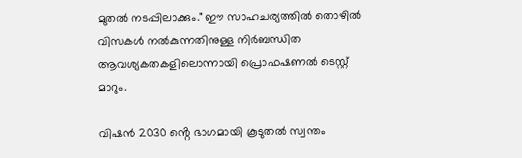മുതൽ നടപ്പിലാക്കും." ഈ സാഹചര്യത്തില്‍ തൊഴിൽ വിസകൾ നൽകുന്നതിനുള്ള നിർബന്ധിത ആവശ്യകതകളിലൊന്നായി പ്രൊഫഷണൽ ടെസ്റ്റ് മാറും.

വിഷൻ 2030 ൻ്റെ ഭാഗമായി കൂടുതൽ സ്വന്തം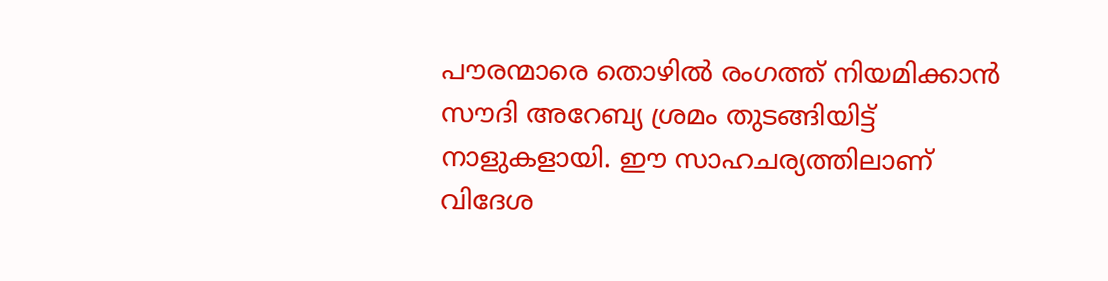പൗരന്മാരെ തൊഴിൽ രംഗത്ത് നിയമിക്കാന്‍ സൗദി അറേബ്യ ശ്രമം തുടങ്ങിയിട്ട് നാളുകളായി. ഈ സാഹചര്യത്തിലാണ് വിദേശ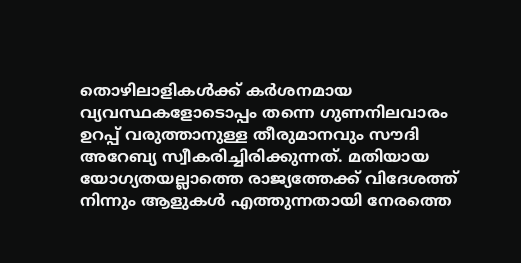തൊഴിലാളികള്‍ക്ക് കർശനമായ വ്യവസ്ഥകളോടൊപ്പം തന്നെ ഗുണനിലവാരം ഉറപ്പ് വരുത്താനുള്ള തീരുമാനവും സൗദി അറേബ്യ സ്വീകരിച്ചിരിക്കുന്നത്. മതിയായ യോഗ്യതയല്ലാത്തെ രാജ്യത്തേക്ക് വിദേശത്ത് നിന്നും ആളുകള്‍ എത്തുന്നതായി നേരത്തെ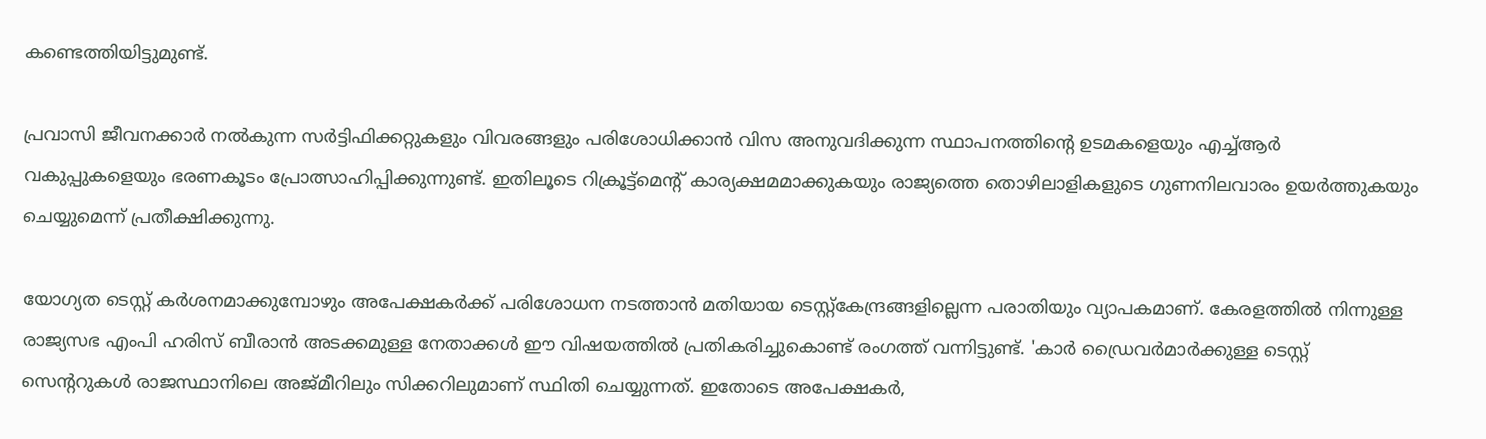കണ്ടെത്തിയിട്ടുമുണ്ട്.

പ്രവാസി ജീവനക്കാർ നൽകുന്ന സർട്ടിഫിക്കറ്റുകളും വിവരങ്ങളും പരിശോധിക്കാൻ വിസ അനുവദിക്കുന്ന സ്ഥാപനത്തിന്റെ ഉടമകളെയും എച്ച്ആർ വകുപ്പുകളെയും ഭരണകൂടം പ്രോത്സാഹിപ്പിക്കുന്നുണ്ട്. ഇതിലൂടെ റിക്രൂട്ട്‌മെൻ്റ് കാര്യക്ഷമമാക്കുകയും രാജ്യത്തെ തൊഴിലാളികളുടെ ഗുണനിലവാരം ഉയർത്തുകയും ചെയ്യുമെന്ന് പ്രതീക്ഷിക്കുന്നു.

യോഗ്യത ടെസ്റ്റ് കർശനമാക്കുമ്പോഴും അപേക്ഷകർക്ക് പരിശോധന നടത്താൻ മതിയായ ടെസ്റ്റ്കേന്ദ്രങ്ങളില്ലെന്ന പരാതിയും വ്യാപകമാണ്. കേരളത്തില്‍ നിന്നുള്ള രാജ്യസഭ എംപി ഹരിസ് ബീരാന്‍ അടക്കമുള്ള നേതാക്കള്‍ ഈ വിഷയത്തില്‍ പ്രതികരിച്ചുകൊണ്ട് രംഗത്ത് വന്നിട്ടുണ്ട്. 'കാർ ഡ്രൈവർമാർക്കുള്ള ടെസ്റ്റ് സെൻ്ററുകൾ രാജസ്ഥാനിലെ അജ്മീറിലും സിക്കറിലുമാണ് സ്ഥിതി ചെയ്യുന്നത്. ഇതോടെ അപേക്ഷകർ,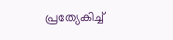പ്രത്യേകിച്ച്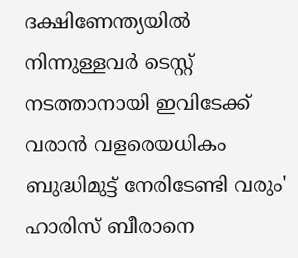ദക്ഷിണേന്ത്യയിൽ നിന്നുള്ളവർ ടെസ്റ്റ് നടത്താനായി ഇവിടേക്ക് വരാന്‍ വളരെയധികം ബുദ്ധിമുട്ട് നേരിടേണ്ടി വരും' ഹാരിസ് ബീരാനെ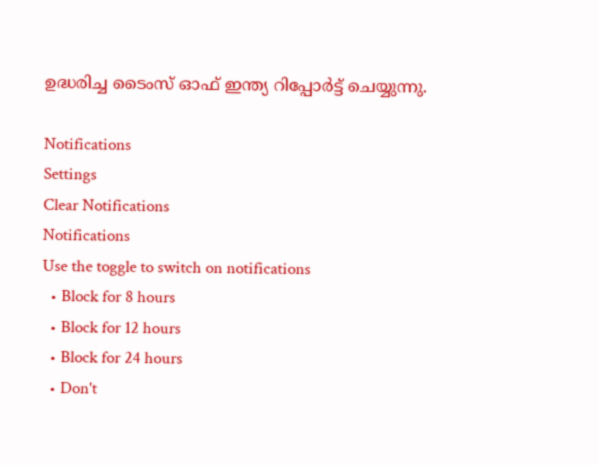ഉദ്ധരിച്ച ടൈംസ് ഓഫ് ഇന്ത്യ റിപ്പോർട്ട് ചെയ്യുന്നു.

Notifications
Settings
Clear Notifications
Notifications
Use the toggle to switch on notifications
  • Block for 8 hours
  • Block for 12 hours
  • Block for 24 hours
  • Don't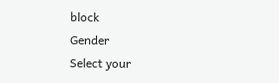block
Gender
Select your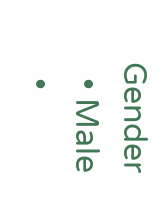Gender
  • Male
  •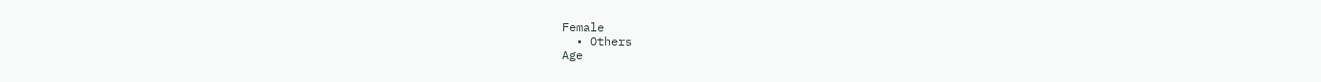Female
  • Others
Age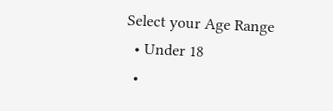Select your Age Range
  • Under 18
  •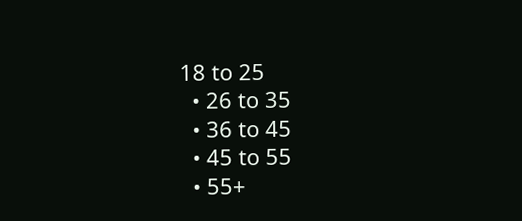18 to 25
  • 26 to 35
  • 36 to 45
  • 45 to 55
  • 55+